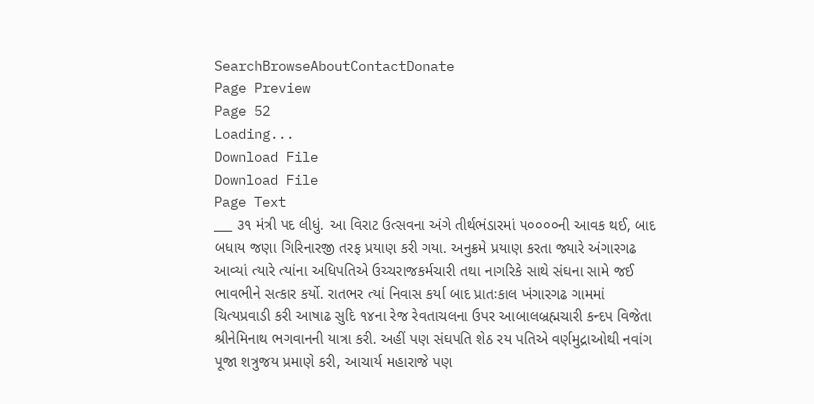SearchBrowseAboutContactDonate
Page Preview
Page 52
Loading...
Download File
Download File
Page Text
___ ૩૧ મંત્રી પદ લીધું. આ વિરાટ ઉત્સવના અંગે તીર્થભંડારમાં ૫૦૦૦૦ની આવક થઈ, બાદ બધાય જણા ગિરિનારજી તરફ પ્રયાણ કરી ગયા. અનુક્રમે પ્રયાણ કરતા જ્યારે અંગારગઢ આવ્યાં ત્યારે ત્યાંના અધિપતિએ ઉચ્ચરાજકર્મચારી તથા નાગરિકે સાથે સંઘના સામે જઈ ભાવભીને સત્કાર કર્યો. રાતભર ત્યાં નિવાસ કર્યા બાદ પ્રાતઃકાલ ખંગારગઢ ગામમાં ચિત્યપ્રવાડી કરી આષાઢ સુદિ ૧૪ના રેજ રેવતાચલના ઉપર આબાલબ્રહ્મચારી કન્દપ વિજેતા શ્રીનેમિનાથ ભગવાનની યાત્રા કરી. અહીં પણ સંઘપતિ શેઠ રય પતિએ વર્ણમુદ્રાઓથી નવાંગ પૂજા શત્રુજય પ્રમાણે કરી, આચાર્ય મહારાજે પણ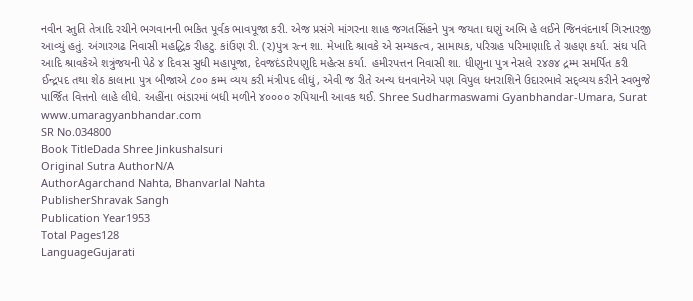નવીન સ્તુતિ તેત્રાદિ રચીને ભગવાનની ભકિત પૂર્વક ભાવપૂજા કરી. એજ પ્રસંગે માંગરના શાહ જગતસિંહને પુત્ર જયતા ઘણું અભિ હે લઈને જિનવંદનાર્થ ગિરનારજી આવ્યું હતું. અંગારગઢ નિવાસી મહદ્ધિક રીહટુ. કાંઉણ રી. (૨)પુત્ર રત્ન શા. મેખાદિ શ્રાવકે એ સમ્યકત્વ, સામાયક, પરિગ્રહ પરિમાણાદિ તે ગ્રહણ કર્યા. સંઘ પતિ આદિ શ્રાવકેએ શત્રુંજયની પેઠે ૪ દિવસ સુધી મહાપૂજા, દેવજદંડારેપણુદિ મહેત્સ કર્યા. હમીરપત્તન નિવાસી શા. ધીણુના પુત્ર નેસલે ૨૪૭૪ દ્રમ્મ સમર્પિત કરી ઈન્દ્રપદ તથા શેઠ કાલાના પુત્ર બીજાએ ૮૦૦ કમ્મ વ્યય કરી મંત્રીપદ લીધું, એવી જ રીતે અન્ય ધનવાનેએ પણ વિપુલ ધનરાશિને ઉદારભાવે સદ્વ્યય કરીને સ્વભુજે પાર્જિત વિત્તનો લાહે લીધે. અહીંના ભંડારમાં બધી મળીને ૪૦૦૦૦ રુપિયાની આવક થઈ. Shree Sudharmaswami Gyanbhandar-Umara, Surat www.umaragyanbhandar.com
SR No.034800
Book TitleDada Shree Jinkushalsuri
Original Sutra AuthorN/A
AuthorAgarchand Nahta, Bhanvarlal Nahta
PublisherShravak Sangh
Publication Year1953
Total Pages128
LanguageGujarati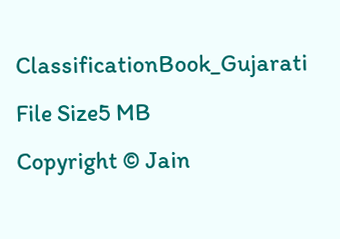ClassificationBook_Gujarati
File Size5 MB
Copyright © Jain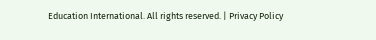Education International. All rights reserved. | Privacy Policy